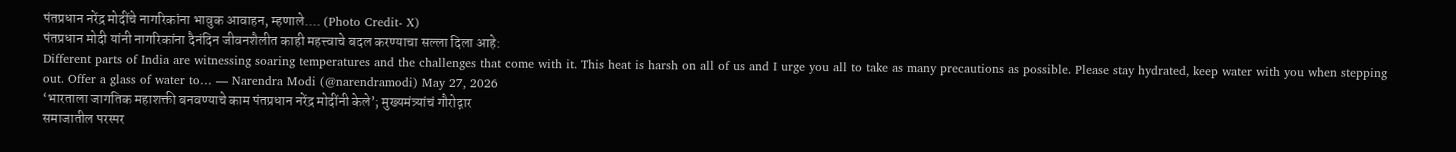पंतप्रधान नरेंद्र मोदींचे नागरिकांना भावुक आवाहन, म्हणाले.... (Photo Credit- X)
पंतप्रधान मोदी यांनी नागरिकांना दैनंदिन जीवनशैलीत काही महत्त्वाचे बदल करण्याचा सल्ला दिला आहे:
Different parts of India are witnessing soaring temperatures and the challenges that come with it. This heat is harsh on all of us and I urge you all to take as many precautions as possible. Please stay hydrated, keep water with you when stepping out. Offer a glass of water to… — Narendra Modi (@narendramodi) May 27, 2026
‘भारताला जागतिक महाशक्ती बनवण्याचे काम पंतप्रधान नरेंद्र मोदींनी केले’; मुख्यमंत्र्यांचं गौरोद्गार
समाजातील परस्पर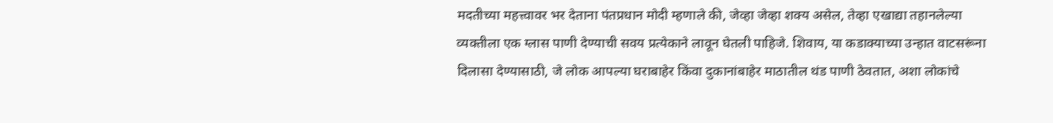मदतीच्या महत्त्वावर भर देताना पंतप्रधान मोदी म्हणाले की, जेव्हा जेव्हा शक्य असेल, तेव्हा एखाद्या तहानलेल्या व्यक्तीला एक ग्लास पाणी देण्याची सवय प्रत्येकाने लावून घेतली पाहिजे. शिवाय, या कडाक्याच्या उन्हात वाटसरूंना दिलासा देण्यासाठी, जे लोक आपल्या घराबाहेर किंवा दुकानांबाहेर माठातील थंड पाणी ठेवतात, अशा लोकांचे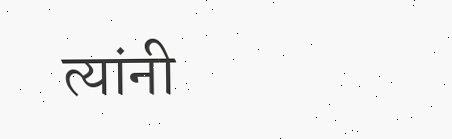त्यांनी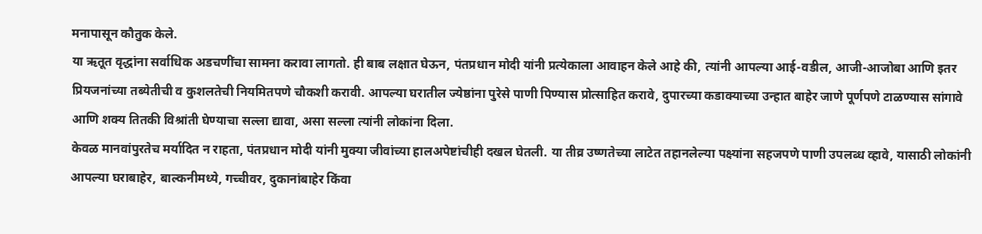मनापासून कौतुक केले.
या ऋतूत वृद्धांना सर्वाधिक अडचणींचा सामना करावा लागतो. ही बाब लक्षात घेऊन, पंतप्रधान मोदी यांनी प्रत्येकाला आवाहन केले आहे की, त्यांनी आपल्या आई-वडील, आजी-आजोबा आणि इतर प्रियजनांच्या तब्येतीची व कुशलतेची नियमितपणे चौकशी करावी. आपल्या घरातील ज्येष्ठांना पुरेसे पाणी पिण्यास प्रोत्साहित करावे, दुपारच्या कडाक्याच्या उन्हात बाहेर जाणे पूर्णपणे टाळण्यास सांगावे आणि शक्य तितकी विश्रांती घेण्याचा सल्ला द्यावा, असा सल्ला त्यांनी लोकांना दिला.
केवळ मानवांपुरतेच मर्यादित न राहता, पंतप्रधान मोदी यांनी मुक्या जीवांच्या हालअपेष्टांचीही दखल घेतली. या तीव्र उष्णतेच्या लाटेत तहानलेल्या पक्ष्यांना सहजपणे पाणी उपलब्ध व्हावे, यासाठी लोकांनी आपल्या घराबाहेर, बाल्कनीमध्ये, गच्चीवर, दुकानांबाहेर किंवा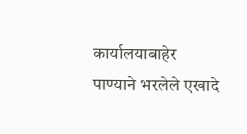कार्यालयाबाहेर पाण्याने भरलेले एखादे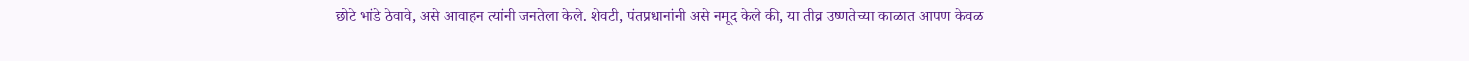छोटे भांडे ठेवावे, असे आवाहन त्यांनी जनतेला केले. शेवटी, पंतप्रधानांनी असे नमूद केले की, या तीव्र उष्णतेच्या काळात आपण केवळ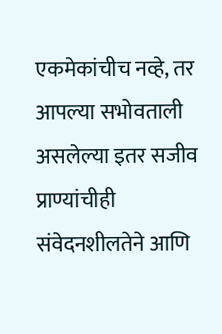एकमेकांचीच नव्हे, तर आपल्या सभोवताली असलेल्या इतर सजीव प्राण्यांचीही संवेदनशीलतेने आणि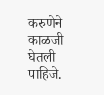करुणेने काळजी घेतली पाहिजे.